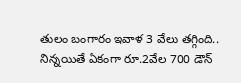తులం బంగారం ఇవాళ 3 వేలు తగ్గింది.. నిన్నయితే ఏకంగా రూ.2వేల 700 డౌన్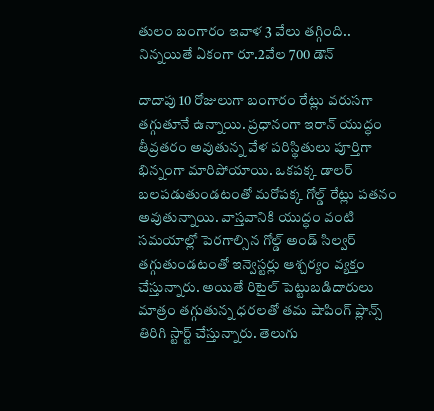తులం బంగారం ఇవాళ 3 వేలు తగ్గింది.. నిన్నయితే ఏకంగా రూ.2వేల 700 డౌన్

దాదాపు 10 రోజులుగా బంగారం రేట్లు వరుసగా తగ్గుతూనే ఉన్నాయి. ప్రధానంగా ఇరాన్ యుద్ధం తీవ్రతరం అవుతున్న వేళ పరిస్థితులు పూర్తిగా భిన్నంగా మారిపోయాయి. ఒకపక్క డాలర్ బలపడుతుండటంతో మరోపక్క గోల్డ్ రేట్లు పతనం అవుతున్నాయి. వాస్తవానికి యుద్ధం వంటి సమయాల్లో పెరగాల్సిన గోల్డ్ అండ్ సిల్వర్ తగ్గుతుండటంతో ఇన్వెస్టర్లు ఆశ్చర్యం వ్యక్తం చేస్తున్నారు. అయితే రిటైల్ పెట్టుబడిదారులు మాత్రం తగ్గుతున్న ధరలతో తమ షాపింగ్ ప్లాన్స్ తిరిగి స్టార్ట్ చేస్తున్నారు. తెలుగు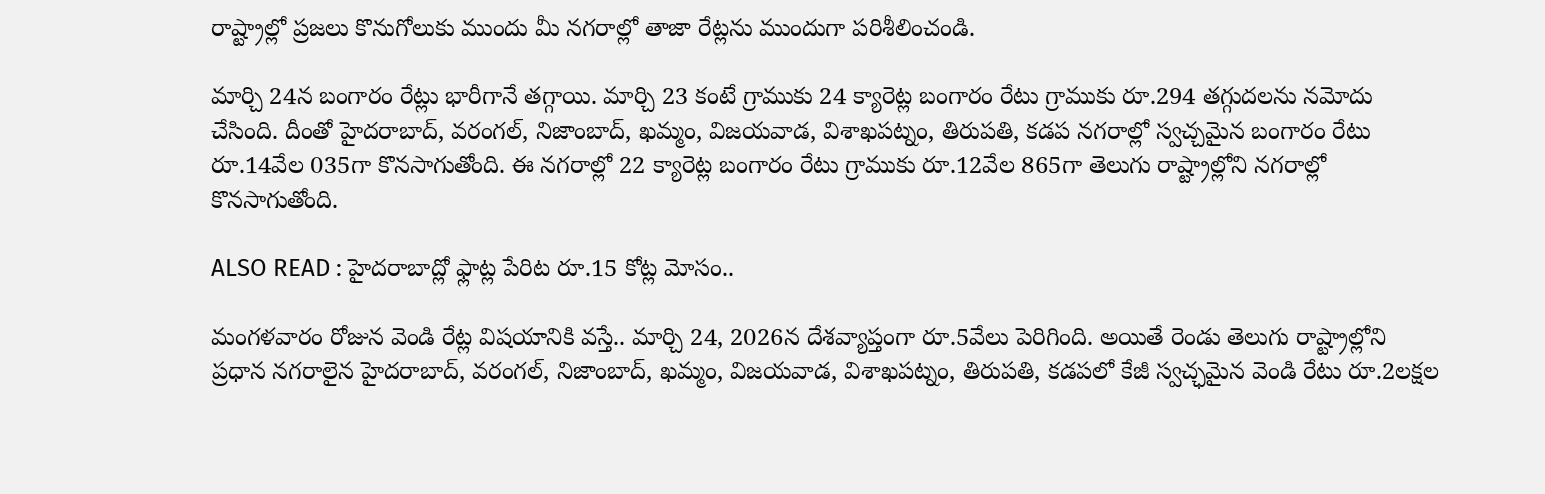రాష్ట్రాల్లో ప్రజలు కొనుగోలుకు ముందు మీ నగరాల్లో తాజా రేట్లను ముందుగా పరిశీలించండి.

మార్చి 24న బంగారం రేట్లు భారీగానే తగ్గాయి. మార్చి 23 కంటే గ్రాముకు 24 క్యారెట్ల బంగారం రేటు గ్రాముకు రూ.294 తగ్గుదలను నమోదు చేసింది. దీంతో హైదరాబాద్, వరంగల్, నిజాంబాద్, ఖమ్మం, విజయవాడ, విశాఖపట్నం, తిరుపతి, కడప నగరాల్లో స్వచ్చమైన బంగారం రేటు రూ.14వేల 035గా కొనసాగుతోంది. ఈ నగరాల్లో 22 క్యారెట్ల బంగారం రేటు గ్రాముకు రూ.12వేల 865గా తెలుగు రాష్ట్రాల్లోని నగరాల్లో కొనసాగుతోంది.

ALSO READ : హైదరాబాద్లో ఫ్లాట్ల పేరిట రూ.15 కోట్ల మోసం..

మంగళవారం రోజున వెండి రేట్ల విషయానికి వస్తే.. మార్చి 24, 2026న దేశవ్యాప్తంగా రూ.5వేలు పెరిగింది. అయితే రెండు తెలుగు రాష్ట్రాల్లోని ప్రధాన నగరాలైన హైదరాబాద్, వరంగల్, నిజాంబాద్, ఖమ్మం, విజయవాడ, విశాఖపట్నం, తిరుపతి, కడపలో కేజీ స్వచ్ఛమైన వెండి రేటు రూ.2లక్షల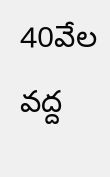40వేల వద్ద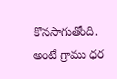కొనసాగుతోంది. అంటే గ్రాము ధర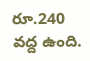రూ.240 వద్ద ఉంది.